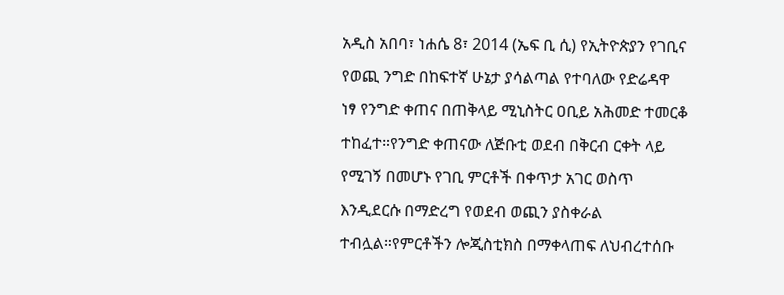አዲስ አበባ፣ ነሐሴ 8፣ 2014 (ኤፍ ቢ ሲ) የኢትዮጵያን የገቢና የወጪ ንግድ በከፍተኛ ሁኔታ ያሳልጣል የተባለው የድሬዳዋ ነፃ የንግድ ቀጠና በጠቅላይ ሚኒስትር ዐቢይ አሕመድ ተመርቆ ተከፈተ።የንግድ ቀጠናው ለጅቡቲ ወደብ በቅርብ ርቀት ላይ የሚገኝ በመሆኑ የገቢ ምርቶች በቀጥታ አገር ወስጥ እንዲደርሱ በማድረግ የወደብ ወጪን ያስቀራል ተብሏል።የምርቶችን ሎጂስቲክስ በማቀላጠፍ ለህብረተሰቡ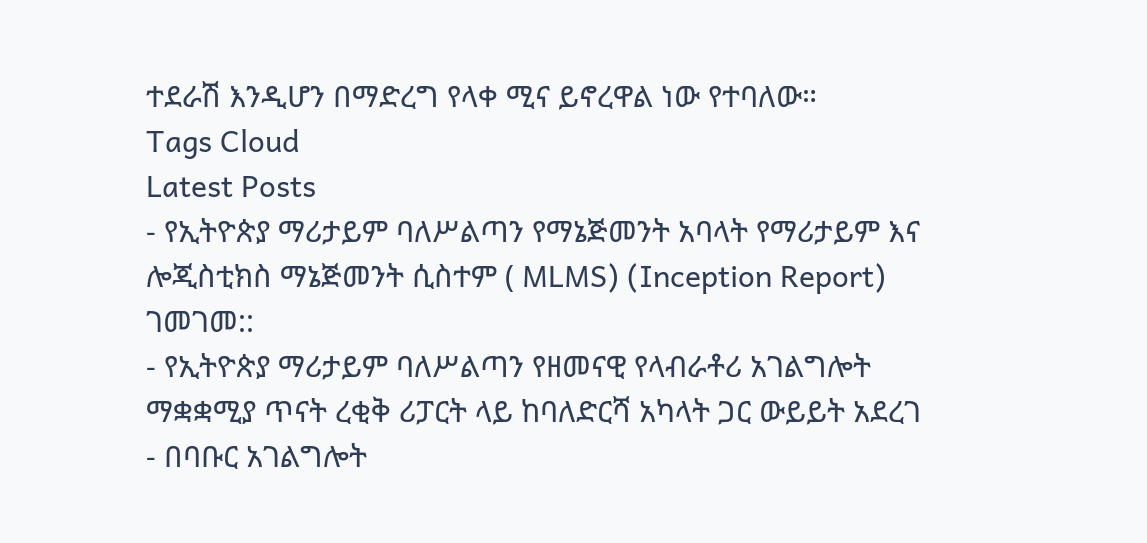ተደራሽ እንዲሆን በማድረግ የላቀ ሚና ይኖረዋል ነው የተባለው።
Tags Cloud
Latest Posts
- የኢትዮጵያ ማሪታይም ባለሥልጣን የማኔጅመንት አባላት የማሪታይም እና ሎጂስቲክስ ማኔጅመንት ሲስተም ( MLMS) (Inception Report) ገመገመ::
- የኢትዮጵያ ማሪታይም ባለሥልጣን የዘመናዊ የላብራቶሪ አገልግሎት ማቋቋሚያ ጥናት ረቂቅ ሪፓርት ላይ ከባለድርሻ አካላት ጋር ውይይት አደረገ
- በባቡር አገልግሎት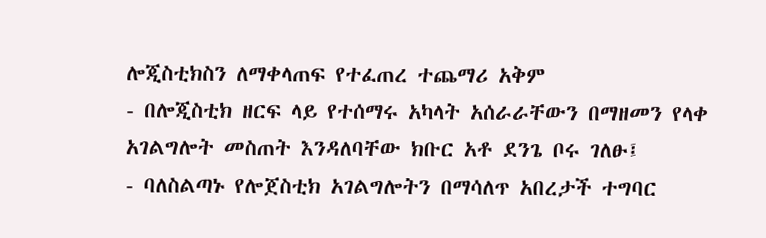ሎጂስቲክስን ለማቀላጠፍ የተፈጠረ ተጨማሪ አቅም
- በሎጂስቲክ ዘርፍ ላይ የተሰማሩ አካላት አሰራራቸውን በማዘመን የላቀ አገልግሎት መስጠት እንዳለባቸው ክቡር አቶ ደንጌ ቦሩ ገለፁ፤
- ባለስልጣኑ የሎጀስቲክ አገልግሎትን በማሳለጥ አበረታች ተግባር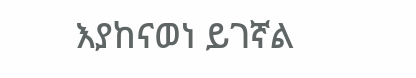እያከናወነ ይገኛል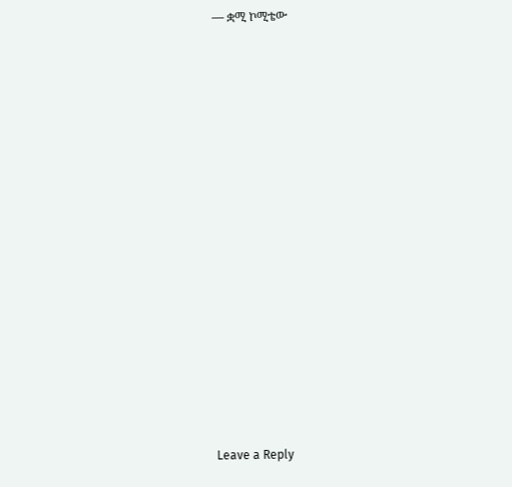— ቋሚ ኮሚቴው
















Leave a Reply